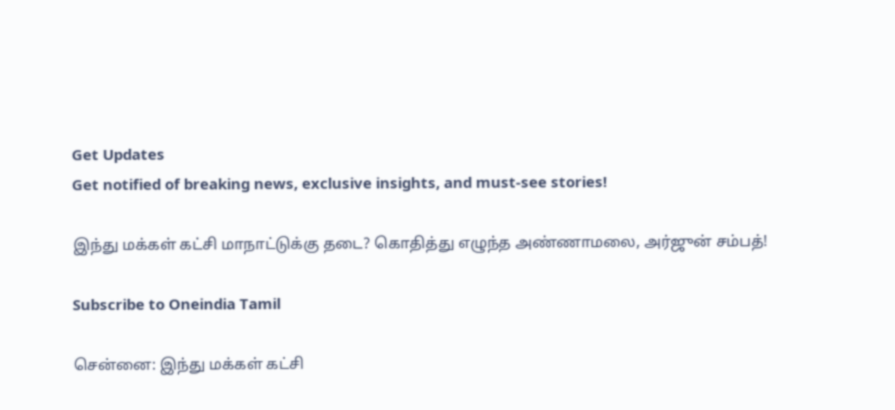Get Updates
Get notified of breaking news, exclusive insights, and must-see stories!

இந்து மக்கள் கட்சி மாநாட்டுக்கு தடை? கொதித்து எழுந்த அண்ணாமலை, அர்ஜுன் சம்பத்!

Subscribe to Oneindia Tamil

சென்னை: இந்து மக்கள் கட்சி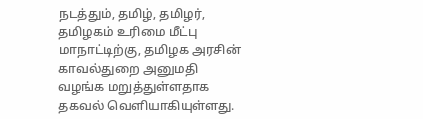நடத்தும், தமிழ், தமிழர், தமிழகம் உரிமை மீட்பு மாநாட்டிற்கு, தமிழக அரசின் காவல்துறை அனுமதி வழங்க மறுத்துள்ளதாக தகவல் வெளியாகியுள்ளது.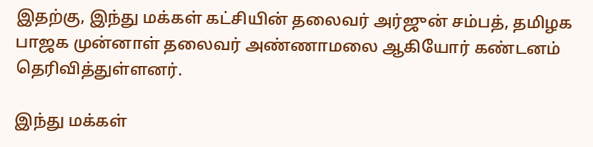இதற்கு, இந்து மக்கள் கட்சியின் தலைவர் அர்ஜுன் சம்பத், தமிழக பாஜக முன்னாள் தலைவர் அண்ணாமலை ஆகியோர் கண்டனம் தெரிவித்துள்ளனர்.

இந்து மக்கள்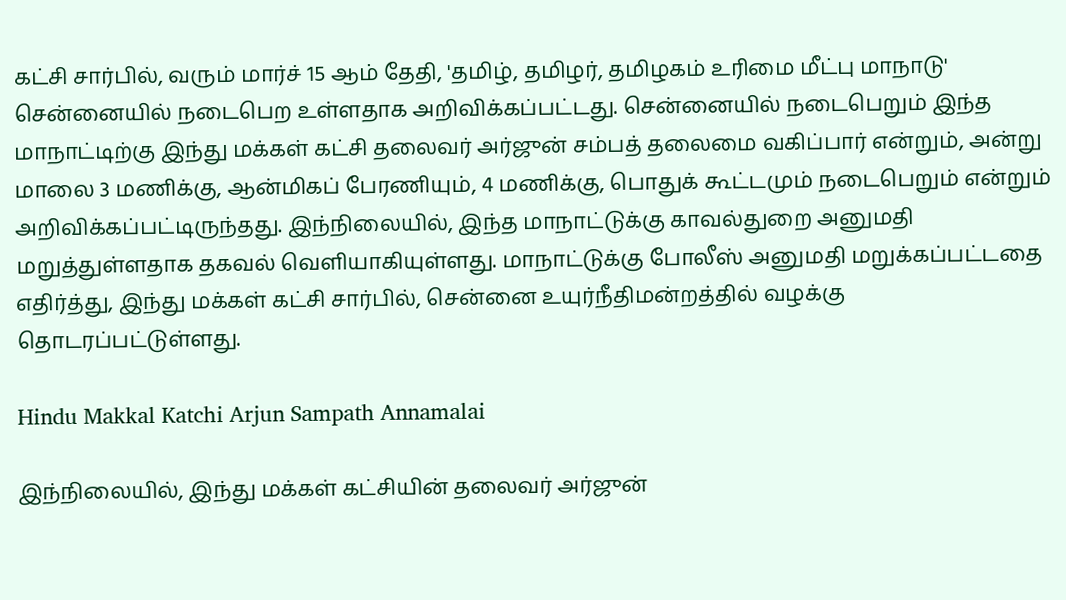கட்சி சார்பில், வரும் மார்ச் 15 ஆம் தேதி, 'தமிழ், தமிழர், தமிழகம் உரிமை மீட்பு மாநாடு' சென்னையில் நடைபெற உள்ளதாக அறிவிக்கப்பட்டது. சென்னையில் நடைபெறும் இந்த மாநாட்டிற்கு இந்து மக்கள் கட்சி தலைவர் அர்ஜுன் சம்பத் தலைமை வகிப்பார் என்றும், அன்று மாலை 3 மணிக்கு, ஆன்மிகப் பேரணியும், 4 மணிக்கு, பொதுக் கூட்டமும் நடைபெறும் என்றும் அறிவிக்கப்பட்டிருந்தது. இந்நிலையில், இந்த மாநாட்டுக்கு காவல்துறை அனுமதி மறுத்துள்ளதாக தகவல் வெளியாகியுள்ளது. மாநாட்டுக்கு போலீஸ் அனுமதி மறுக்கப்பட்டதை எதிர்த்து, இந்து மக்கள் கட்சி சார்பில், சென்னை உயுர்நீதிமன்றத்தில் வழக்கு தொடரப்பட்டுள்ளது.

Hindu Makkal Katchi Arjun Sampath Annamalai

இந்நிலையில், இந்து மக்கள் கட்சியின் தலைவர் அர்ஜுன்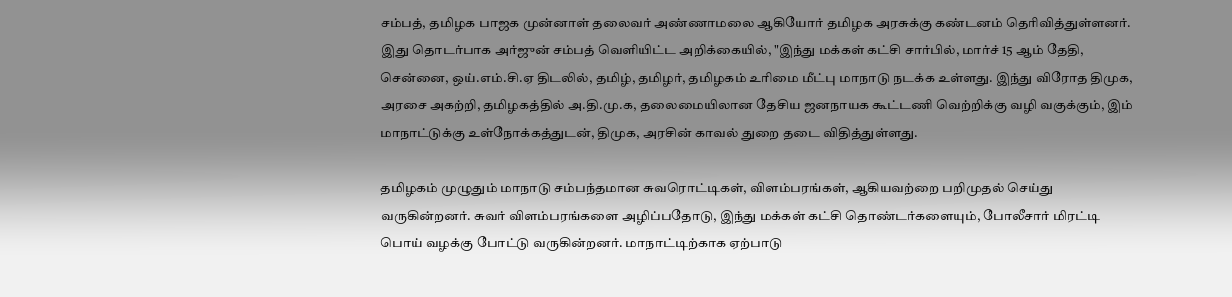சம்பத், தமிழக பாஜக முன்னாள் தலைவர் அண்ணாமலை ஆகியோர் தமிழக அரசுக்கு கண்டனம் தெரிவித்துள்ளனர். இது தொடர்பாக அர்ஜுன் சம்பத் வெளியிட்ட அறிக்கையில், "இந்து மக்கள் கட்சி சார்பில், மார்ச் 15 ஆம் தேதி, சென்னை, ஒய்.எம்.சி.ஏ திடலில், தமிழ், தமிழர், தமிழகம் உரிமை மீட்பு மாநாடு நடக்க உள்ளது. இந்து விரோத திமுக, அரசை அகற்றி, தமிழகத்தில் அ.தி.மு.க, தலைமையிலான தேசிய ஜனநாயக கூட்டணி வெற்றிக்கு வழி வகுக்கும், இம் மாநாட்டுக்கு உள்நோக்கத்துடன், திமுக, அரசின் காவல் துறை தடை விதித்துள்ளது.

தமிழகம் முழுதும் மாநாடு சம்பந்தமான சுவரொட்டிகள், விளம்பரங்கள், ஆகியவற்றை பறிமுதல் செய்து வருகின்றனர். சுவர் விளம்பரங்களை அழிப்பதோடு, இந்து மக்கள் கட்சி தொண்டர்களையும், போலீசார் மிரட்டி பொய் வழக்கு போட்டு வருகின்றனர். மாநாட்டிற்காக ஏற்பாடு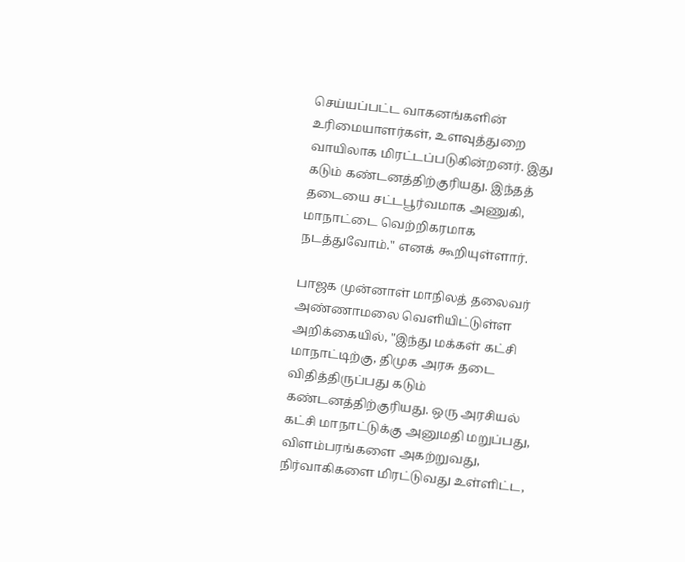செய்யப்பட்ட வாகனங்களின் உரிமையாளர்கள், உளவுத்துறை வாயிலாக மிரட்டப்படுகின்றனர். இது கடும் கண்டனத்திற்குரியது. இந்தத் தடையை சட்டபூர்வமாக அணுகி, மாநாட்டை வெற்றிகரமாக நடத்துவோம்." எனக் கூறியுள்ளார்.

பாஜக முன்னாள் மாநிலத் தலைவர் அண்ணாமலை வெளியிட்டுள்ள அறிக்கையில், "இந்து மக்கள் கட்சி மாநாட்டிற்கு, திமுக அரசு தடை விதித்திருப்பது கடும் கண்டனத்திற்குரியது. ஒரு அரசியல் கட்சி மாநாட்டுக்கு அனுமதி மறுப்பது, விளம்பரங்களை அகற்றுவது, நிர்வாகிகளை மிரட்டுவது உள்ளிட்ட,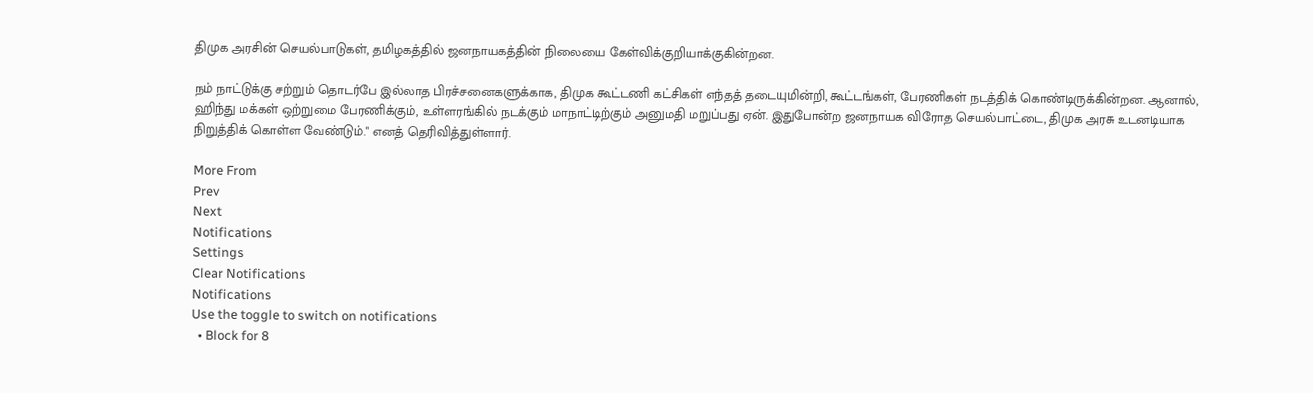திமுக அரசின் செயல்பாடுகள், தமிழகத்தில் ஜனநாயகத்தின் நிலையை கேள்விக்குறியாக்குகின்றன.

நம் நாட்டுக்கு சற்றும் தொடர்பே இல்லாத பிரச்சனைகளுக்காக, திமுக கூட்டணி கட்சிகள் எந்தத் தடையுமின்றி, கூட்டங்கள், பேரணிகள் நடத்திக் கொண்டிருக்கின்றன. ஆனால், ஹிந்து மக்கள் ஒற்றுமை பேரணிக்கும், உள்ளரங்கில் நடக்கும் மாநாட்டிற்கும் அனுமதி மறுப்பது ஏன். இதுபோன்ற ஜனநாயக விரோத செயல்பாட்டை, திமுக அரசு உடனடியாக நிறுத்திக் கொள்ள வேண்டும்." எனத் தெரிவித்துள்ளார்.

More From
Prev
Next
Notifications
Settings
Clear Notifications
Notifications
Use the toggle to switch on notifications
  • Block for 8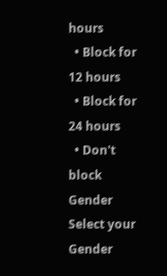hours
  • Block for 12 hours
  • Block for 24 hours
  • Don't block
Gender
Select your Gender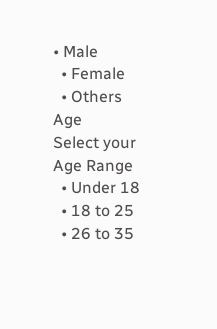• Male
  • Female
  • Others
Age
Select your Age Range
  • Under 18
  • 18 to 25
  • 26 to 35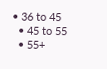• 36 to 45
  • 45 to 55
  • 55+